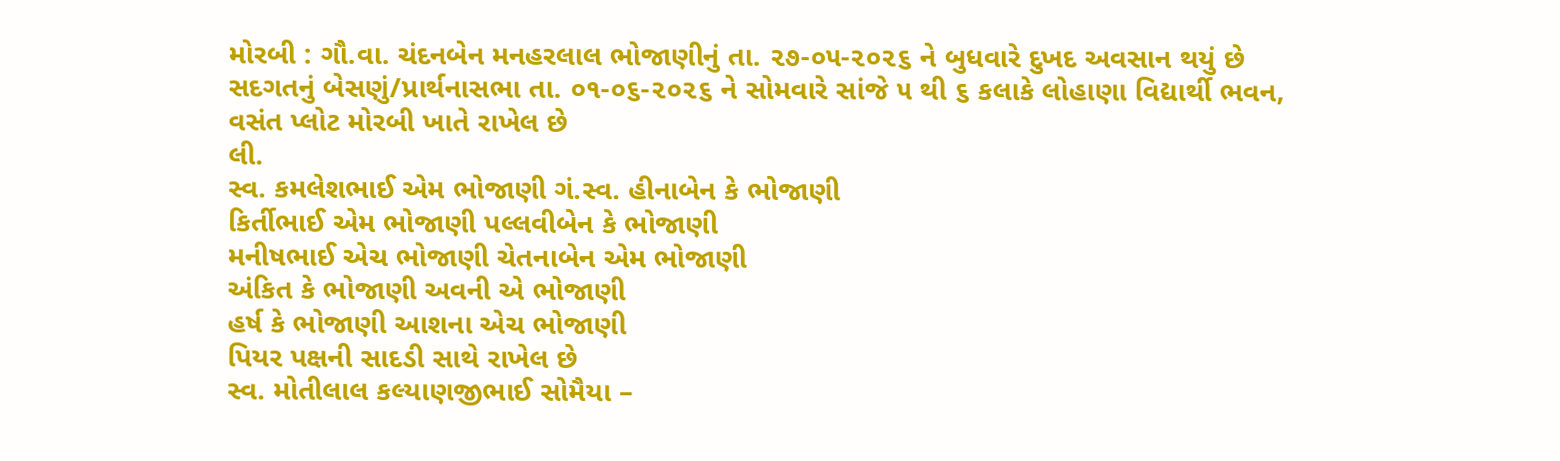મોરબી : ગૌ.વા. ચંદનબેન મનહરલાલ ભોજાણીનું તા. ૨૭-૦૫-૨૦૨૬ ને બુધવારે દુખદ અવસાન થયું છે સદગતનું બેસણું/પ્રાર્થનાસભા તા. ૦૧-૦૬-૨૦૨૬ ને સોમવારે સાંજે ૫ થી ૬ કલાકે લોહાણા વિદ્યાર્થી ભવન, વસંત પ્લોટ મોરબી ખાતે રાખેલ છે
લી.
સ્વ. કમલેશભાઈ એમ ભોજાણી ગં.સ્વ. હીનાબેન કે ભોજાણી
કિર્તીભાઈ એમ ભોજાણી પલ્લવીબેન કે ભોજાણી
મનીષભાઈ એચ ભોજાણી ચેતનાબેન એમ ભોજાણી
અંકિત કે ભોજાણી અવની એ ભોજાણી
હર્ષ કે ભોજાણી આશના એચ ભોજાણી
પિયર પક્ષની સાદડી સાથે રાખેલ છે
સ્વ. મોતીલાલ કલ્યાણજીભાઈ સોમૈયા –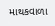માથકવાળા